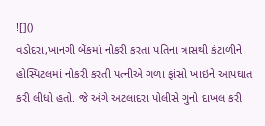![]()
વડોદરા,ખાનગી બેંકમાં નોકરી કરતા પતિના ત્રાસથી કંટાળીને હોસ્પિટલમાં નોકરી કરતી પત્નીએ ગળા ફાંસો ખાઇને આપઘાત કરી લીધો હતો. જે અંગે અટલાદરા પોલીસે ગુનો દાખલ કરી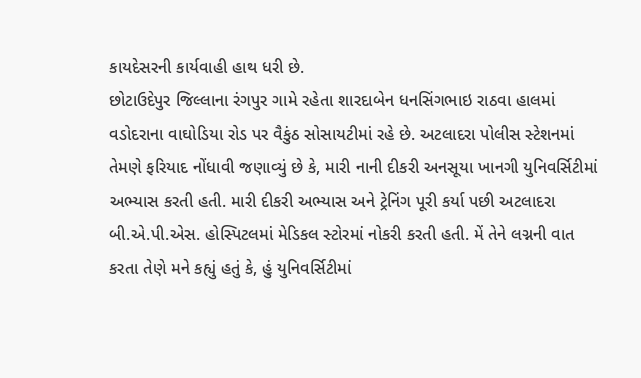કાયદેસરની કાર્યવાહી હાથ ધરી છે.
છોટાઉદેપુર જિલ્લાના રંગપુર ગામે રહેતા શારદાબેન ધનસિંગભાઇ રાઠવા હાલમાં વડોદરાના વાઘોડિયા રોડ પર વૈકુંઠ સોસાયટીમાં રહે છે. અટલાદરા પોલીસ સ્ટેશનમાં તેમણે ફરિયાદ નોંધાવી જણાવ્યું છે કે, મારી નાની દીકરી અનસૂયા ખાનગી યુનિવર્સિટીમાં અભ્યાસ કરતી હતી. મારી દીકરી અભ્યાસ અને ટ્રેનિંગ પૂરી કર્યા પછી અટલાદરા બી.એ.પી.એસ. હોસ્પિટલમાં મેડિકલ સ્ટોરમાં નોકરી કરતી હતી. મેં તેને લગ્નની વાત કરતા તેણે મને કહ્યું હતું કે, હું યુનિવર્સિટીમાં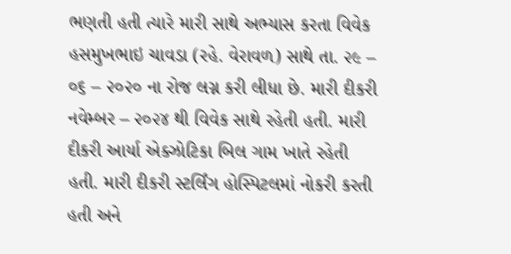ભણતી હતી ત્યારે મારી સાથે અભ્યાસ કરતા વિવેક હસમુખભાઇ ચાવડા (રહે. વેરાવળ) સાથે તા. ૨૯ – ૦૬ – ૨૦૨૦ ના રોજ લગ્ન કરી લીધા છે. મારી દીકરી નવેમ્બર – ૨૦૨૪ થી વિવેક સાથે રહેતી હતી. મારી દીકરી આર્યા એક્ઝોટિકા બિલ ગામ ખાતે રહેતી હતી. મારી દીકરી સ્ટર્લિંગ હોસ્પિટલમાં નોકરી કરતી હતી અને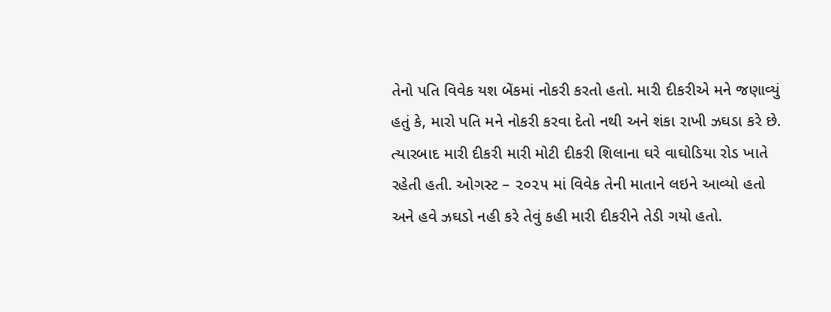તેનો પતિ વિવેક યશ બેંકમાં નોકરી કરતો હતો. મારી દીકરીએ મને જણાવ્યું હતું કે, મારો પતિ મને નોકરી કરવા દેતો નથી અને શંકા રાખી ઝઘડા કરે છે. ત્યારબાદ મારી દીકરી મારી મોટી દીકરી શિલાના ઘરે વાઘોડિયા રોડ ખાતે રહેતી હતી. ઓગસ્ટ – ૨૦૨૫ માં વિવેક તેની માતાને લઇને આવ્યો હતો અને હવે ઝઘડો નહી કરે તેવું કહી મારી દીકરીને તેડી ગયો હતો.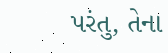પરંતુ, તેના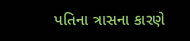પતિના ત્રાસના કારણે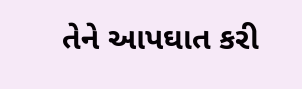તેને આપઘાત કરી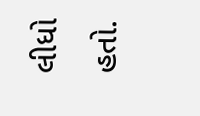લીધો હતો.